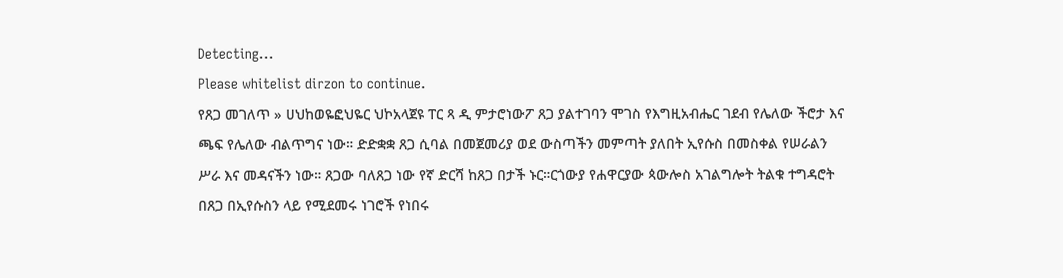Detecting...
Please whitelist dirzon to continue.
የጸጋ መገለጥ » ሀህከወዬፎህዬር ህኮአላጀዩ ፐር ጻ ዲ ምታሮነውፖ ጸጋ ያልተገባን ሞገስ የእግዚአብሔር ገደብ የሌለው ችሮታ እና ጫፍ የሌለው ብልጥግና ነው። ድድቋቋ ጸጋ ሲባል በመጀመሪያ ወደ ውስጣችን መምጣት ያለበት ኢየሱስ በመስቀል የሠራልን ሥራ እና መዳናችን ነው። ጸጋው ባለጸጋ ነው የኛ ድርሻ ከጸጋ በታች ኑር።ርጎውያ የሐዋርያው ጳውሎስ አገልግሎት ትልቁ ተግዳሮት በጸጋ በኢየሱስን ላይ የሚደመሩ ነገሮች የነበሩ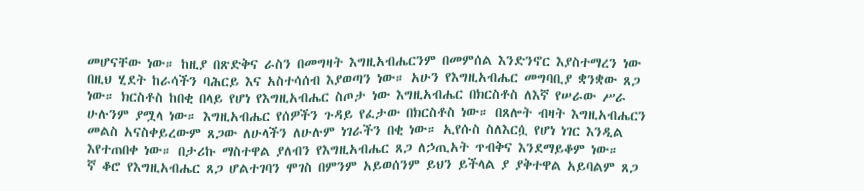መሆናቸው ነው። ከዚያ በጽድቅና ራስን በመግዛት እግዚአብሔርንም በመምሰል እንድንኖር እያስተማረን ነው በዚህ ሂደት ከራሳችን ባሕርይ እና አስተሳሰብ እያወጣን ነው። አሁን የእግዚአብሔር መግባቢያ ቋንቋው ጸጋ ነው። ክርስቶስ ከበቂ በላይ የሆነ የእግዚአብሔር ስጦታ ነው እግዚአብሔር በክርስቶስ ለእኛ የሠራው ሥራ ሁሉንም ያሟላ ነው። እግዚአብሔር የሰዎችን ጉዳይ የፈታው በክርስቶስ ነው። በጸሎት ብዛት እግዚአብሔርን መልስ አናስቀይረውም ጸጋው ለሁላችን ለሁሉም ነገራችን በቂ ነው። ኢየሱስ ስለእርሷ የሆነ ነገር እንዲል እየተጠበቀ ነው። በታሪኩ ማስተዋል ያለብን የእግዚአብሔር ጸጋ ለኃጢአት ጥብቅና እንደማይቆም ነው።
ኛ ቆሮ የእግዚአብሔር ጸጋ ሆልተገባን ሞገስ በምንም አይወሰንም ይህን ይችላል ያ ያቅተዋል አይባልም ጸጋ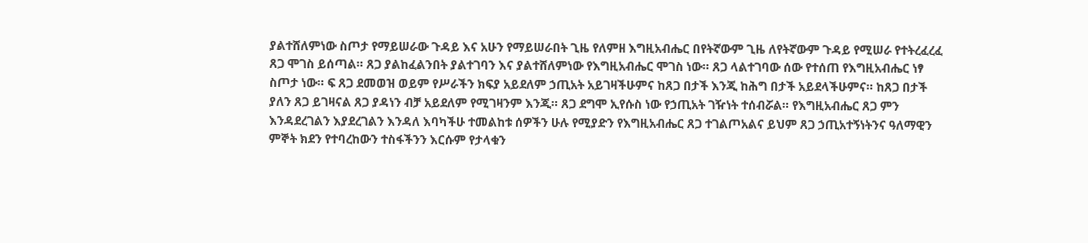ያልተሸለምነው ስጦታ የማይሠራው ጉዳይ እና አሁን የማይሠራበት ጊዜ የለምዘ እግዚአብሔር በየትኛውም ጊዜ ለየትኛውም ጉዳይ የሚሠራ የተትረፈረፈ ጸጋ ሞገስ ይሰጣል። ጸጋ ያልከፈልንበት ያልተገባን እና ያልተሸለምነው የእግዚአብሔር ሞገስ ነው። ጸጋ ላልተገባው ሰው የተሰጠ የእግዚአብሔር ነፃ ስጦታ ነው። ፍ ጸጋ ደመወዝ ወይም የሥራችን ክፍያ አይደለም ኃጢአት አይገዛችሁምና ከጸጋ በታች እንጂ ከሕግ በታች አይደላችሁምና። ከጸጋ በታች ያለን ጸጋ ይገዛናል ጸጋ ያዳነን ብቻ አይደለም የሚገዛንም እንጂ። ጸጋ ደግሞ ኢየሱስ ነው የኃጢአት ገዥነት ተሰብሯል። የእግዚአብሔር ጸጋ ምን እንዳደረገልን እያደረገልን እንዳለ እባካችሁ ተመልከቱ ሰዎችን ሁሉ የሚያድን የእግዚአብሔር ጸጋ ተገልጦአልና ይህም ጸጋ ኃጢአተኝነትንና ዓለማዊን ምኞት ክደን የተባረከውን ተስፋችንን እርሱም የታላቁን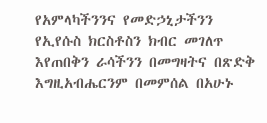የአምላካችንንና የመድኃኒታችንን የኢየሱስ ክርስቶስን ክብር መገለጥ እየጠበቅን ራሳችንን በመግዛትና በጽድቅ እግዚአብሔርንም በመምሰል በአሁኑ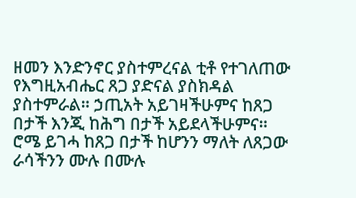ዘመን እንድንኖር ያስተምረናል ቲቶ የተገለጠው የእግዚአብሔር ጸጋ ያድናል ያስክዳል ያስተምራል። ኃጢአት አይገዛችሁምና ከጸጋ በታች እንጂ ከሕግ በታች አይደላችሁምና። ሮሜ ይገሓ ከጸጋ በታች ከሆንን ማለት ለጸጋው ራሳችንን ሙሉ በሙሉ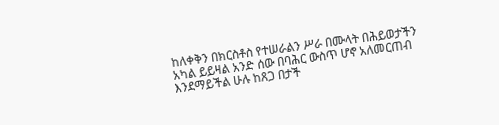ከለቀቅን በክርስቶስ የተሠራልን ሥራ በሙላት በሕይወታችን አካል ይይዛል አንድ ሰው በባሕር ውስጥ ሆኖ አለመርጠብ እንደማይችል ሁሉ ከጸጋ በታች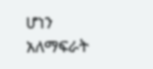ሆነን አለማፍራት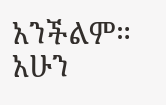አንችልም። አሁን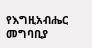የእግዚአብሔር መግባቢያ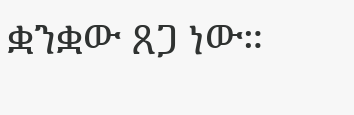ቋንቋው ጸጋ ነው።